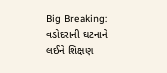Big Breaking: વડોદરાની ઘટનાને લઈને શિક્ષણ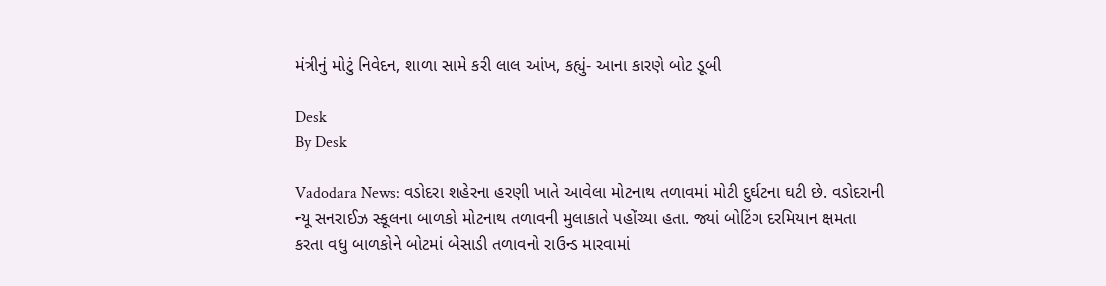મંત્રીનું મોટું નિવેદન, શાળા સામે કરી લાલ આંખ, કહ્યું- આના કારણે બોટ ડૂબી

Desk
By Desk

Vadodara News: વડોદરા શહેરના હરણી ખાતે આવેલા મોટનાથ તળાવમાં મોટી દુર્ઘટના ઘટી છે. વડોદરાની ન્યૂ સનરાઈઝ સ્કૂલના બાળકો મોટનાથ તળાવની મુલાકાતે પહોંચ્યા હતા. જ્યાં બોટિંગ દરમિયાન ક્ષમતા કરતા વધુ બાળકોને બોટમાં બેસાડી તળાવનો રાઉન્ડ મારવામાં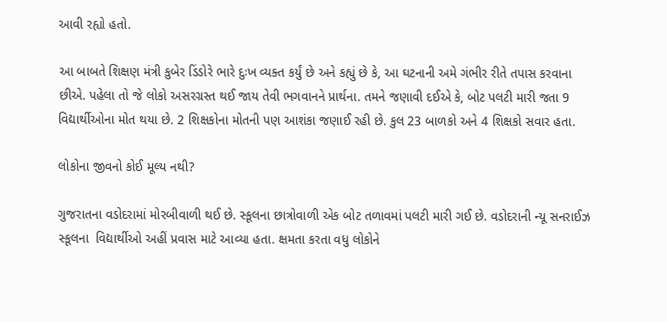આવી રહ્યો હતો.

આ બાબતે શિક્ષણ મંત્રી કુબેર ડિંડોરે ભારે દુઃખ વ્યક્ત કર્યું છે અને કહ્યું છે કે, આ ઘટનાની અમે ગંભીર રીતે તપાસ કરવાના છીએ. પહેલા તો જે લોકો અસરગ્રસ્ત થઈ જાય તેવી ભગવાનને પ્રાર્થના. તમને જણાવી દઈએ કે, બોટ પલટી મારી જતા 9 વિદ્યાર્થીઓના મોત થયા છે. 2 શિક્ષકોના મોતની પણ આશંકા જણાઈ રહી છે. કુલ 23 બાળકો અને 4 શિક્ષકો સવાર હતા.

લોકોના જીવનો કોઈ મૂલ્ય નથી?

ગુજરાતના વડોદરામાં મોરબીવાળી થઈ છે. સ્કૂલના છાત્રોવાળી એક બોટ તળાવમાં પલટી મારી ગઈ છે. વડોદરાની ન્યૂ સનરાઈઝ સ્કૂલના  વિદ્યાર્થીઓ અહીં પ્રવાસ માટે આવ્યા હતા. ક્ષમતા કરતા વધુ લોકોને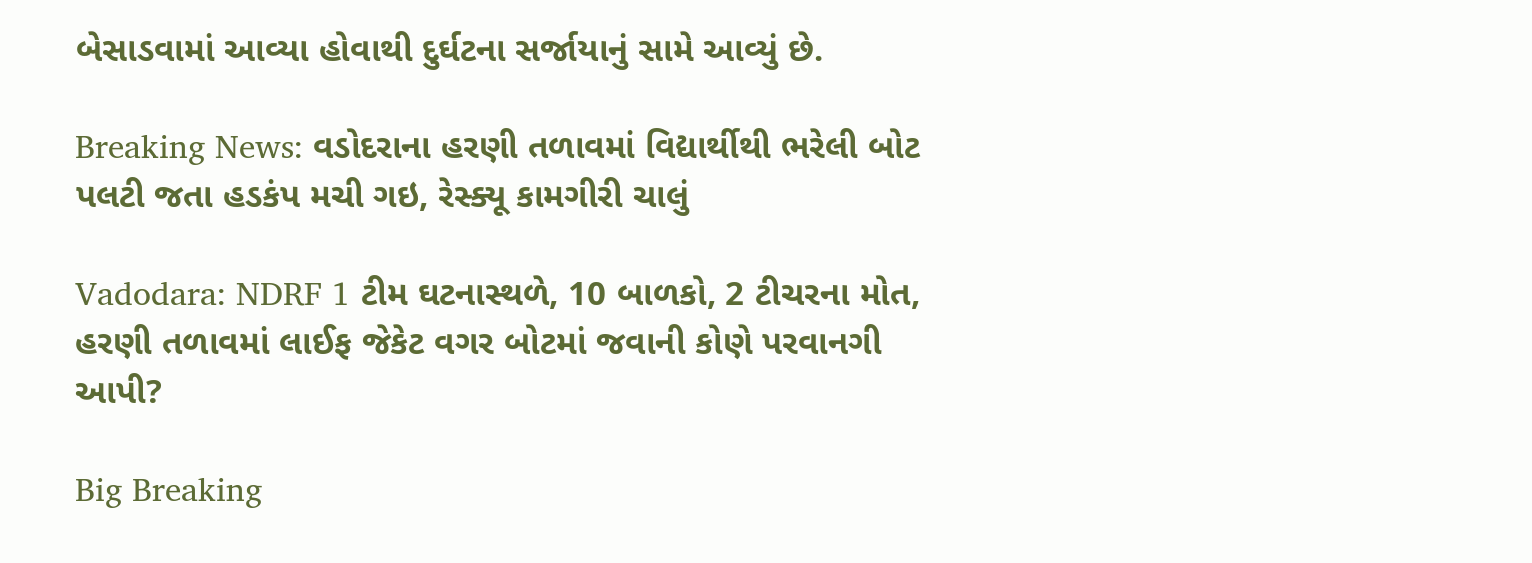બેસાડવામાં આવ્યા હોવાથી દુર્ઘટના સર્જાયાનું સામે આવ્યું છે.

Breaking News: વડોદરાના હરણી તળાવમાં વિદ્યાર્થીથી ભરેલી બોટ પલટી જતા હડકંપ મચી ગઇ, રેસ્ક્યૂ કામગીરી ચાલું

Vadodara: NDRF 1 ટીમ ઘટનાસ્થળે, 10 બાળકો, 2 ટીચરના મોત, હરણી તળાવમાં લાઈફ જેકેટ વગર બોટમાં જવાની કોણે પરવાનગી આપી?

Big Breaking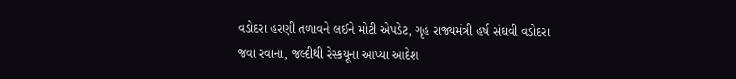વડોદરા હરણી તળાવને લઈને મોટી એપડેટ, ગૃહ રાજ્યમંત્રી હર્ષ સંઘવી વડોદરા જવા રવાના, જલ્દીથી રેસ્કયૂના આપ્યા આદેશ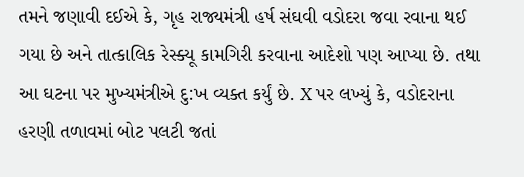તમને જણાવી દઈએ કે, ગૃહ રાજ્યમંત્રી હર્ષ સંઘવી વડોદરા જવા રવાના થઈ ગયા છે અને તાત્કાલિક રેસ્ક્યૂ કામગિરી કરવાના આદેશો પણ આપ્યા છે. તથા આ ઘટના પર મુખ્યમંત્રીએ દુ:ખ વ્યક્ત કર્યું છે. X પર લખ્યું કે, વડોદરાના હરણી તળાવમાં બોટ પલટી જતાં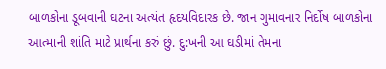બાળકોના ડૂબવાની ઘટના અત્યંત હૃદયવિદારક છે. જાન ગુમાવનાર નિર્દોષ બાળકોના આત્માની શાંતિ માટે પ્રાર્થના કરું છું. દુ:ખની આ ઘડીમાં તેમના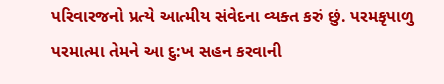પરિવારજનો પ્રત્યે આત્મીય સંવેદના વ્યક્ત કરું છું. પરમકૃપાળુ પરમાત્મા તેમને આ દુ:ખ સહન કરવાની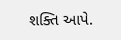શક્તિ આપે.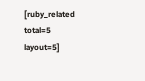[ruby_related total=5 layout=5]